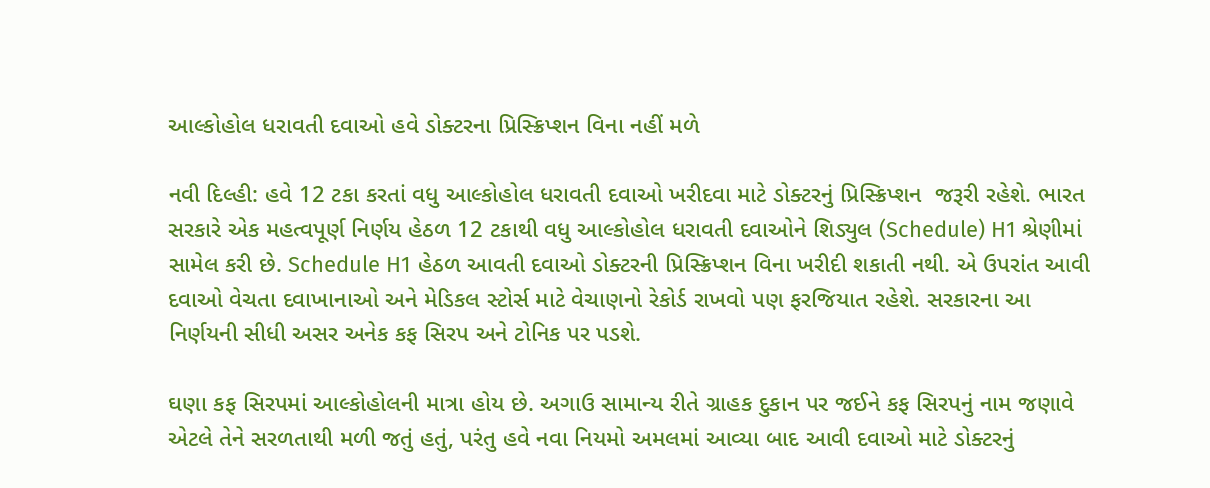આલ્કોહોલ ધરાવતી દવાઓ હવે ડોક્ટરના પ્રિસ્ક્રિપ્શન વિના નહીં મળે

નવી દિલ્હી: હવે 12 ટકા કરતાં વધુ આલ્કોહોલ ધરાવતી દવાઓ ખરીદવા માટે ડોક્ટરનું પ્રિસ્ક્રિપ્શન  જરૂરી રહેશે. ભારત સરકારે એક મહત્વપૂર્ણ નિર્ણય હેઠળ 12 ટકાથી વધુ આલ્કોહોલ ધરાવતી દવાઓને શિડ્યુલ (Schedule) H1 શ્રેણીમાં સામેલ કરી છે. Schedule H1 હેઠળ આવતી દવાઓ ડોક્ટરની પ્રિસ્ક્રિપ્શન વિના ખરીદી શકાતી નથી. એ ઉપરાંત આવી દવાઓ વેચતા દવાખાનાઓ અને મેડિકલ સ્ટોર્સ માટે વેચાણનો રેકોર્ડ રાખવો પણ ફરજિયાત રહેશે. સરકારના આ નિર્ણયની સીધી અસર અનેક કફ સિરપ અને ટોનિક પર પડશે.

ઘણા કફ સિરપમાં આલ્કોહોલની માત્રા હોય છે. અગાઉ સામાન્ય રીતે ગ્રાહક દુકાન પર જઈને કફ સિરપનું નામ જણાવે એટલે તેને સરળતાથી મળી જતું હતું, પરંતુ હવે નવા નિયમો અમલમાં આવ્યા બાદ આવી દવાઓ માટે ડોક્ટરનું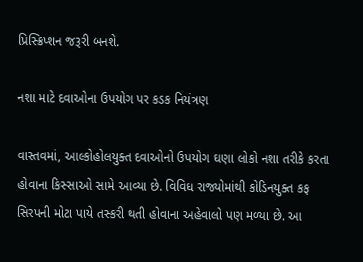પ્રિસ્ક્રિપ્શન જરૂરી બનશે.

નશા માટે દવાઓના ઉપયોગ પર કડક નિયંત્રણ

વાસ્તવમાં, આલ્કોહોલયુક્ત દવાઓનો ઉપયોગ ઘણા લોકો નશા તરીકે કરતા હોવાના કિસ્સાઓ સામે આવ્યા છે. વિવિધ રાજ્યોમાંથી કોડિનયુક્ત કફ સિરપની મોટા પાયે તસ્કરી થતી હોવાના અહેવાલો પણ મળ્યા છે. આ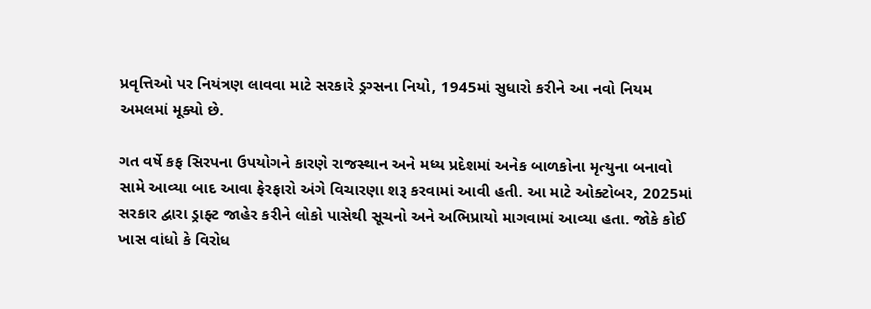પ્રવૃત્તિઓ પર નિયંત્રણ લાવવા માટે સરકારે ડ્રગ્સના નિયો, 1945માં સુધારો કરીને આ નવો નિયમ અમલમાં મૂક્યો છે.

ગત વર્ષે કફ સિરપના ઉપયોગને કારણે રાજસ્થાન અને મધ્ય પ્રદેશમાં અનેક બાળકોના મૃત્યુના બનાવો સામે આવ્યા બાદ આવા ફેરફારો અંગે વિચારણા શરૂ કરવામાં આવી હતી. આ માટે ઓક્ટોબર, 2025માં સરકાર દ્વારા ડ્રાફ્ટ જાહેર કરીને લોકો પાસેથી સૂચનો અને અભિપ્રાયો માગવામાં આવ્યા હતા. જોકે કોઈ ખાસ વાંધો કે વિરોધ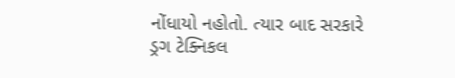નોંધાયો નહોતો. ત્યાર બાદ સરકારે ડ્રગ ટેક્નિકલ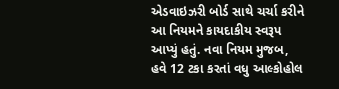એડવાઇઝરી બોર્ડ સાથે ચર્ચા કરીને આ નિયમને કાયદાકીય સ્વરૂપ આપ્યું હતું. નવા નિયમ મુજબ, હવે 12 ટકા કરતાં વધુ આલ્કોહોલ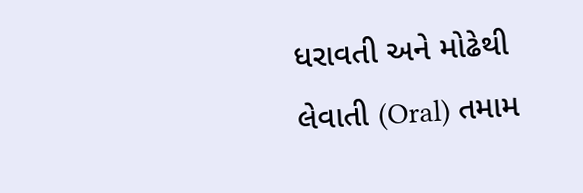ધરાવતી અને મોઢેથી લેવાતી (Oral) તમામ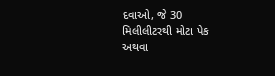દવાઓ, જે 30 મિલીલીટરથી મોટા પેક અથવા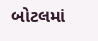બોટલમાં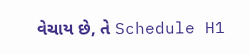વેચાય છે, તે Schedule H1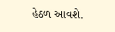હેઠળ આવશે.